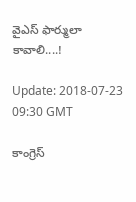వైఎస్ ఫార్ములా కావాలి....!

Update: 2018-07-23 09:30 GMT

కాంగ్రెస్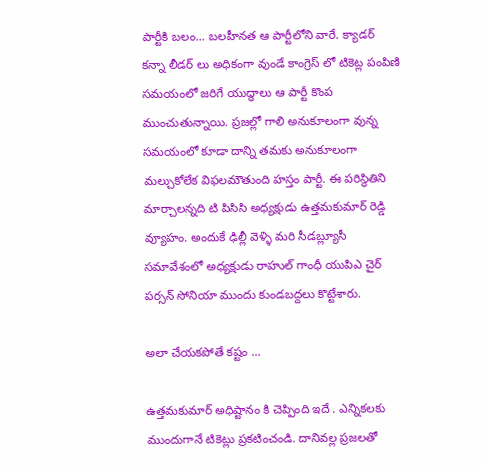పార్టీకి బలం... బలహీనత ఆ పార్టీలోని వారే. క్యాడర్ కన్నా లీడర్ లు అధికంగా వుండే కాంగ్రెస్ లో టికెట్ల పంపిణి సమయంలో జరిగే యుద్ధాలు ఆ పార్టీ కొంప ముంచుతున్నాయి. ప్రజల్లో గాలి అనుకూలంగా వున్న సమయంలో కూడా దాన్ని తమకు అనుకూలంగా మల్చుకోలేక విఫలమౌతుంది హస్తం పార్టీ. ఈ పరిస్థితిని మార్చాలన్నది టి పిసిసి అధ్యక్షుడు ఉత్తమకుమార్ రెడ్డి వ్యూహం. అందుకే ఢిల్లీ వెళ్ళి మరి సీడబ్ల్యూసీ సమావేశంలో అధ్యక్షుడు రాహుల్ గాంధీ యుపిఎ చైర్ పర్సన్ సోనియా ముందు కుండబద్దలు కొట్టేశారు.

అలా చేయకపోతే కష్టం ...

ఉత్తమకుమార్ అధిష్టానం కి చెప్పింది ఇదే . ఎన్నికలకు ముందుగానే టికెట్లు ప్రకటించండి. దానివల్ల ప్రజలతో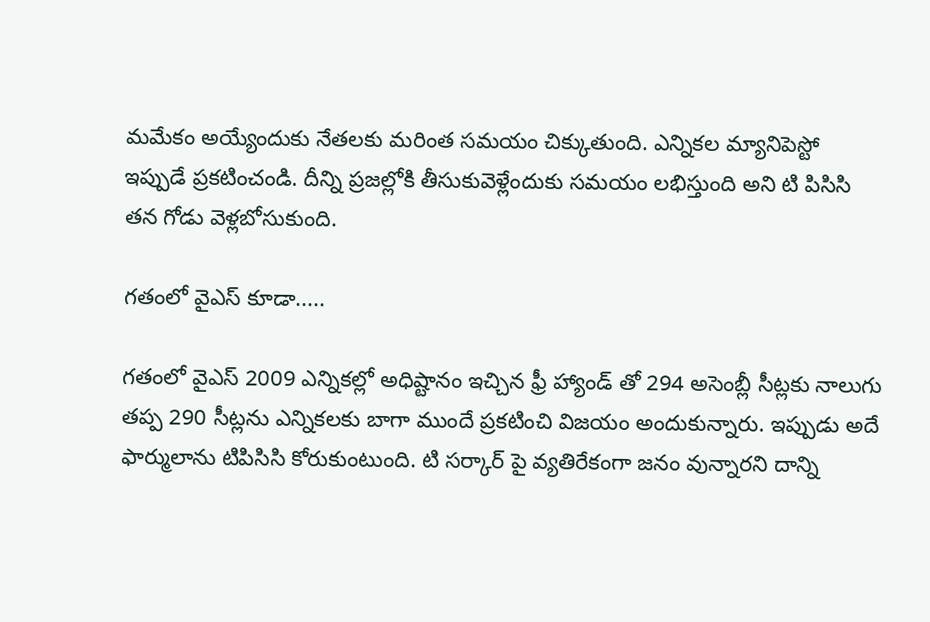మమేకం అయ్యేందుకు నేతలకు మరింత సమయం చిక్కుతుంది. ఎన్నికల మ్యానిపెస్టో ఇప్పుడే ప్రకటించండి. దీన్ని ప్రజల్లోకి తీసుకువెళ్లేందుకు సమయం లభిస్తుంది అని టి పిసిసి తన గోడు వెళ్లబోసుకుంది.

గతంలో వైఎస్ కూడా.....

గతంలో వైఎస్ 2009 ఎన్నికల్లో అధిష్టానం ఇచ్చిన ఫ్రీ హ్యాండ్ తో 294 అసెంబ్లీ సీట్లకు నాలుగు తప్ప 290 సీట్లను ఎన్నికలకు బాగా ముందే ప్రకటించి విజయం అందుకున్నారు. ఇప్పుడు అదే ఫార్ములాను టిపిసిసి కోరుకుంటుంది. టి సర్కార్ పై వ్యతిరేకంగా జనం వున్నారని దాన్ని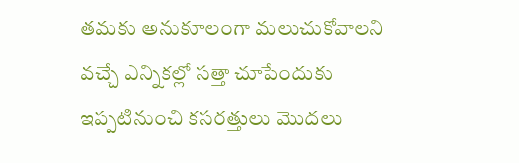తమకు అనుకూలంగా మలుచుకోవాలని వచ్చే ఎన్నికల్లో సత్తా చూపేందుకు ఇప్పటినుంచి కసరత్తులు మొదలు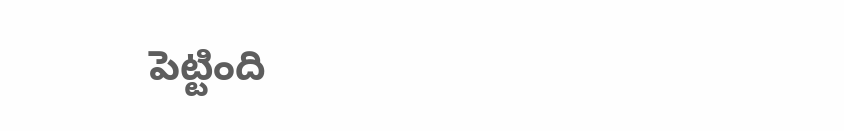పెట్టింది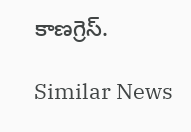కాణగ్రెస్.

Similar News